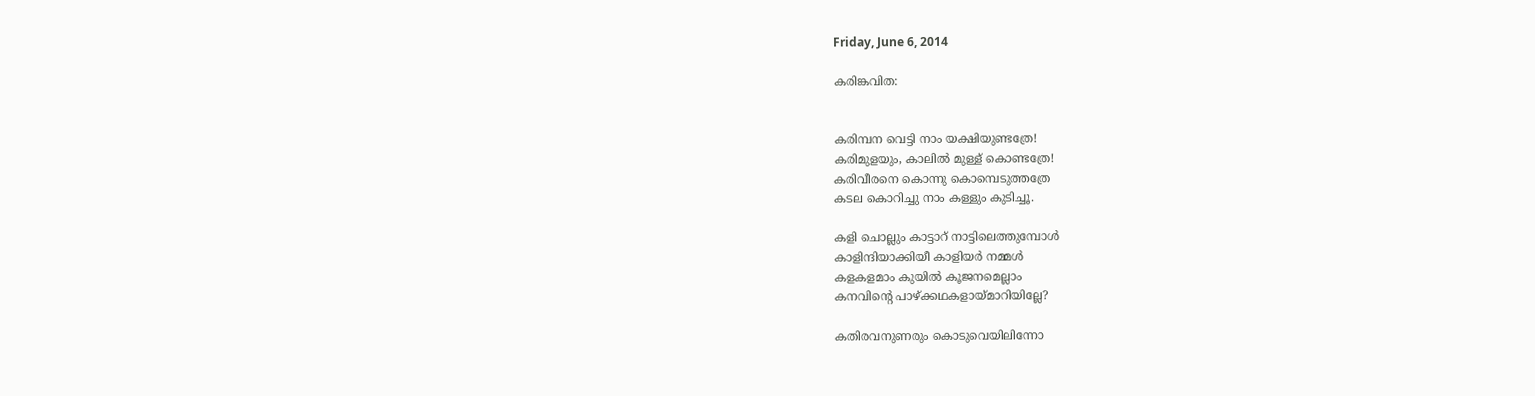Friday, June 6, 2014

കരിങ്കവിത:


കരിമ്പന വെട്ടി നാം യക്ഷിയുണ്ടത്രേ!
കരിമുളയും, കാലില്‍ മുള്ള് കൊണ്ടത്രേ!
കരിവീരനെ കൊന്നു കൊമ്പെടുത്തത്രേ
കടല കൊറിച്ചു നാം കള്ളും കുടിച്ചൂ.

കളി ചൊല്ലും കാട്ടാറ് നാട്ടിലെത്തുമ്പോള്‍
കാളിന്ദിയാക്കിയീ കാളിയര്‍ നമ്മള്‍
കളകളമാം കുയില്‍ കൂജനമെല്ലാം
കനവിന്റെ പാഴ്ക്കഥകളായ്മാറിയില്ലേ?

കതിരവനുണരും കൊടുവെയിലിന്നോ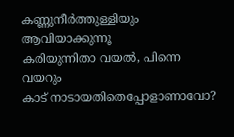കണ്ണുനീര്‍ത്തുള്ളിയും ആവിയാക്കുന്നൂ
കരിയുന്നിതാ വയല്‍, പിന്നെ വയറും
കാട് നാടായതിതെപ്പോളാണാവോ?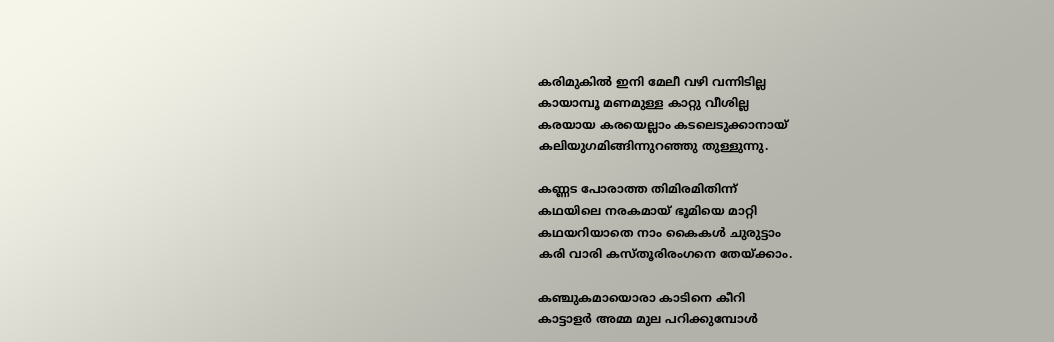കരിമുകില്‍ ഇനി മേലീ വഴി വന്നിടില്ല
കായാമ്പൂ മണമുള്ള കാറ്റു വീശില്ല
കരയായ കരയെല്ലാം കടലെടുക്കാനായ്
കലിയുഗമിങ്ങിന്നുറഞ്ഞു തുള്ളുന്നു.

കണ്ണട പോരാത്ത തിമിരമിതിന്ന്‍
കഥയിലെ നരകമായ് ഭൂമിയെ മാറ്റി
കഥയറിയാതെ നാം കൈകള്‍ ചുരുട്ടാം
കരി വാരി കസ്തൂരിരംഗനെ തേയ്ക്കാം.

കഞ്ചുകമായൊരാ കാടിനെ കീറി
കാട്ടാളര്‍ അമ്മ മുല പറിക്കുമ്പോള്‍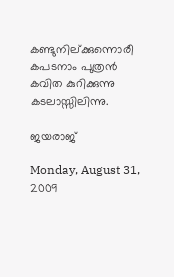കണ്ടുനില്ക്കുന്നൊരീ കപടനാം പുത്രന്‍
കവിത കുറിക്കുന്നു കടലാസ്സിലിന്നു.

ജയരാജ്‌

Monday, August 31, 2009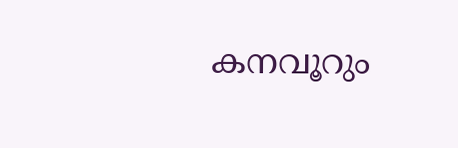കനവൂറും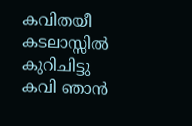കവിതയീ
കടലാസ്സിൽ കുറിചിട്ടു
കവി ഞാൻ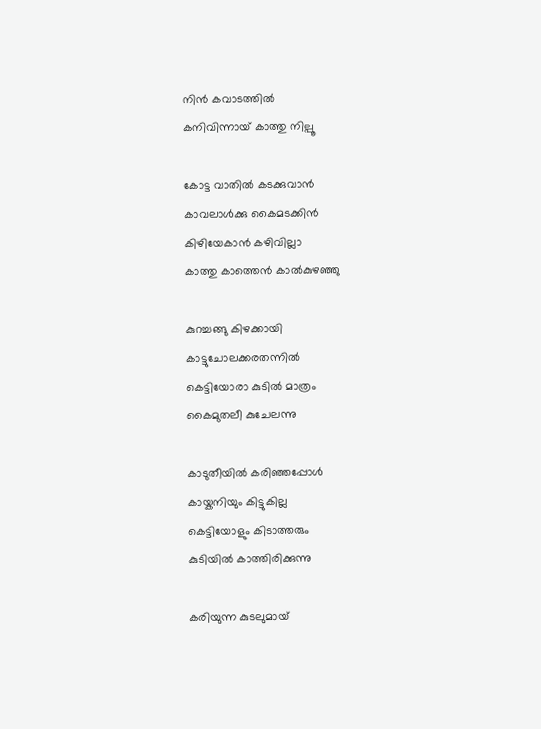നിൻ കവാടത്തിൽ
കനിവിന്നായ് കാത്തു നില്പൂ

കോട്ട വാതിൽ കടക്കുവാൻ
കാവലാൾക്കു കൈമടക്കിൻ
കിഴിയേകാൻ കഴിവില്ലാ
കാത്തു കാത്തെൻ കാൽകുഴഞ്ഞു

കുറച്ചങ്ങു കിഴക്കായി
കാട്ടുചോലക്കരതന്നിൽ
കെട്ടിയോരാ കുടിൽ മാത്രം
കൈമുതലീ കുചേലന്നു

കാടുതീയിൽ കരിഞ്ഞപ്പോൾ
കായ്കനിയും കിട്ടുകില്ല
കെട്ടിയോളും കിടാത്തരും
കുടിയിൽ കാത്തിരിക്കുന്നു

കരിയുന്ന കുടലുമായ്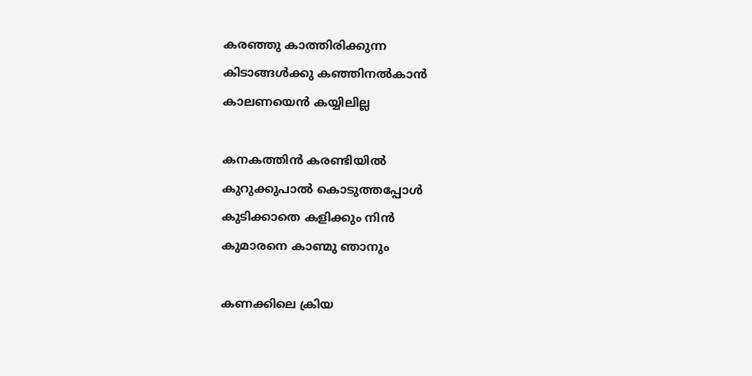കരഞ്ഞു കാത്തിരിക്കുന്ന
കിടാങ്ങൾക്കു കഞ്ഞിനൽകാൻ
കാലണയെൻ കയ്യിലില്ല

കനകത്തിൻ കരണ്ടിയിൽ
കുറുക്കുപാൽ കൊടുത്തപ്പോൾ
കുടിക്കാതെ കളിക്കും നിൻ
കുമാരനെ കാണ്മു ഞാനും

കണക്കിലെ ക്രിയ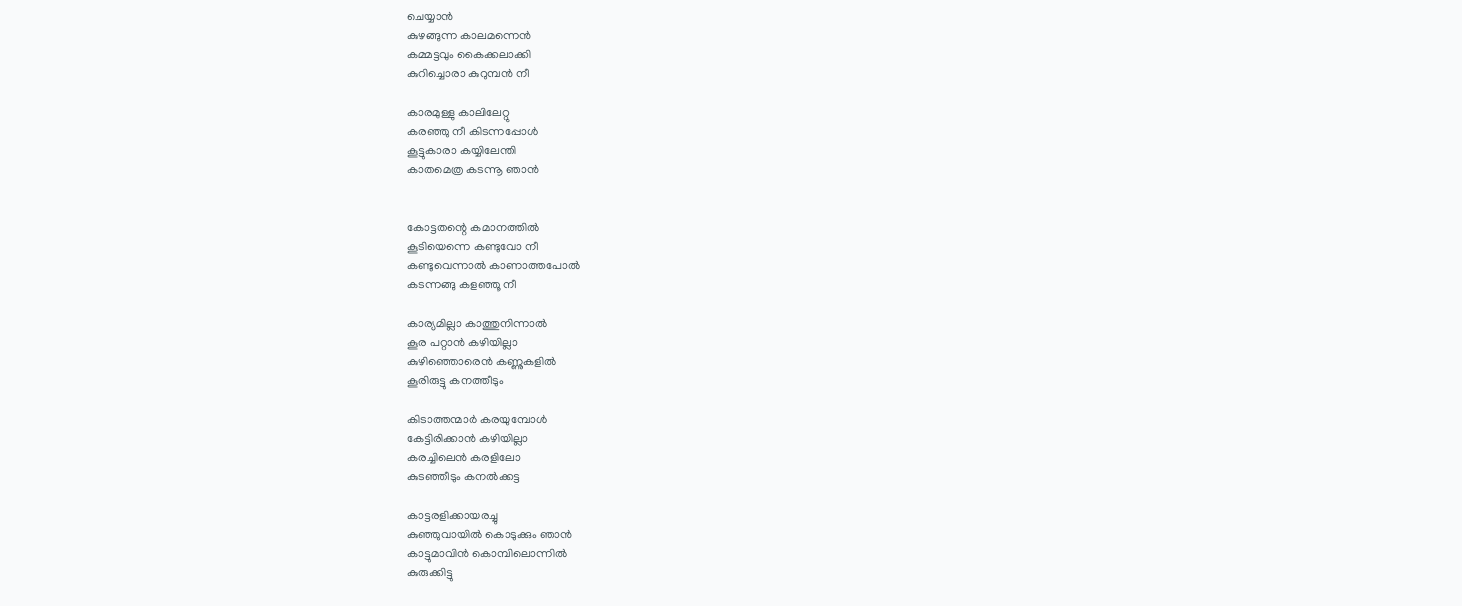ചെയ്യാൻ
കുഴങ്ങുന്ന കാലമന്നെൻ
കമ്മട്ടവും കൈക്കലാക്കി
കുറിച്ചൊരാ കുറുമ്പൻ നീ

കാരമുള്ളു കാ‍ലിലേറ്റു
കരഞ്ഞു നീ കിടന്നപ്പോൾ
കൂട്ടുകാരാ കയ്യിലേന്തി
കാതമെത്ര കടന്നൂ ഞാൻ


കോട്ടതന്റെ കമാനത്തിൽ
കൂടിയെന്നെ കണ്ടുവോ നീ
കണ്ടുവെന്നാൽ കാണാത്തപോൽ
കടന്നങ്ങു കളഞ്ഞൂ നീ

കാര്യമില്ലാ കാത്തുനിന്നാൽ
കൂര പറ്റാൻ കഴിയില്ലാ
കുഴിഞ്ഞൊരെൻ കണ്ണുകളിൽ
കൂരിരുട്ടു കനത്തീടും

കിടാത്തന്മാർ കരയുമ്പോൾ
കേട്ടിരിക്കാൻ കഴിയില്ലാ
കരച്ചിലെൻ കരളിലോ
കുടഞ്ഞീടും കനൽക്കട്ട

കാട്ടരളിക്കായരച്ചു
കുഞ്ഞുവായിൽ കൊടുക്കും ഞാൻ
കാട്ടുമാവിൻ കൊമ്പിലൊന്നിൽ
കുരുക്കിട്ടു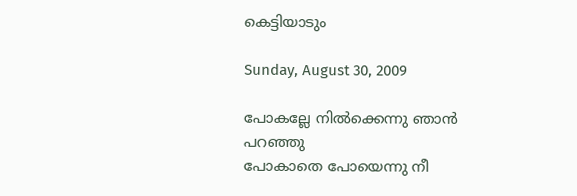കെട്ടിയാടും

Sunday, August 30, 2009

പോകല്ലേ നിൽക്കെന്നു ഞാൻ പറഞ്ഞു
പോകാതെ പോയെന്നു നീ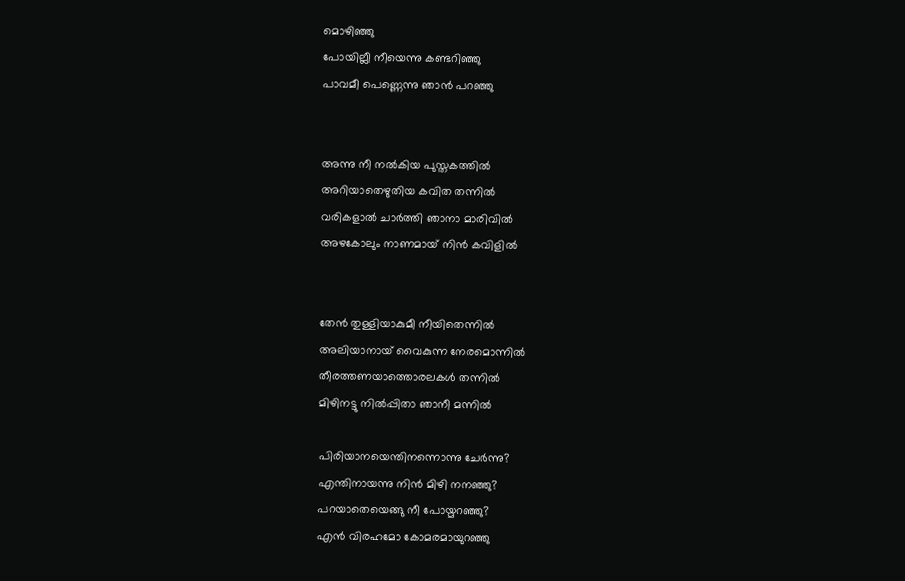മൊഴിഞ്ഞു
പോയില്ലീ നീയെന്നു കണ്ടറിഞ്ഞു
പാവമീ പെണ്ണെന്നു ഞാൻ പറഞ്ഞു


അന്നു നീ നൽകിയ പുസ്തകത്തിൽ
അറിയാതെഴുതിയ കവിത തന്നിൽ
വരികളാൽ ചാർത്തി ഞാനാ മാരിവിൽ
അഴകോലും നാണമായ് നിൻ കവിളിൽ


തേൻ തുള്ളിയാകുമീ നീയിതെന്നിൽ
അലിയാനായ് വൈകുന്ന നേരമൊന്നിൽ
തീരത്തണയാത്തൊരലകൾ തന്നിൽ
മിഴിനട്ടു നിൽ‌പ്പിതാ ഞാനീ മന്നിൽ

പിരിയാനയെന്തിനന്നൊന്നു ചേർന്നു?
എന്തിനായന്നു നിൻ മിഴി നനഞ്ഞു?
പറയാതെയെങ്ങു നീ പോയ്മറഞ്ഞു?
എൻ വിരഹമോ കോമരമായുറഞ്ഞു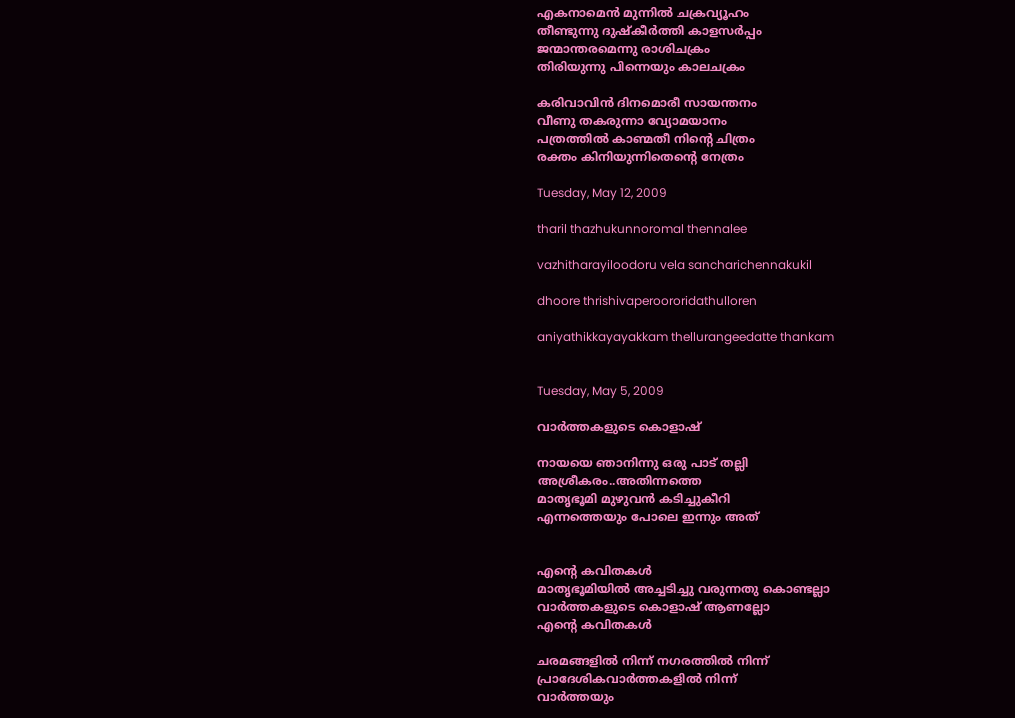എകനാമെൻ മുന്നിൽ ചക്രവ്യൂഹം
തീണ്ടുന്നു ദുഷ്കീർത്തി കാളസർപ്പം
ജന്മാന്തരമെന്നു രാശിചക്രം
തിരിയുന്നു പിന്നെയും കാലചക്രം

കരിവാവിൻ ദിനമൊരീ സായന്തനം
വീണു തകരുന്നാ വ്യോമയാനം
പത്രത്തിൽ കാണ്മതീ നിന്റെ ചിത്രം
രക്തം കിനിയുന്നിതെന്റെ നേത്രം

Tuesday, May 12, 2009

tharil thazhukunnoromal thennalee

vazhitharayiloodoru vela sancharichennakukil

dhoore thrishivaperoororidathulloren

aniyathikkayayakkam thellurangeedatte thankam


Tuesday, May 5, 2009

വാര്‍ത്തകളുടെ കൊളാഷ്

നായയെ ഞാനിന്നു ഒരു പാട് തല്ലി
അശ്രീകരം..അതിന്നത്തെ
മാതൃഭൂമി മുഴുവന്‍ കടിച്ചുകീറി
എന്നത്തെയും പോലെ ഇന്നും അത്


എന്റെ കവിതകള്‍
മാതൃഭൂമിയില്‍ അച്ചടിച്ചു വരുന്നതു കൊണ്ടല്ലാ
വാര്‍ത്തകളുടെ കൊളാഷ് ആണല്ലോ
എന്റെ കവിതകള്‍

ചരമങ്ങളില്‍ നിന്ന് നഗരത്തില്‍ നിന്ന്
പ്രാദേശികവാര്‍ത്തകളില്‍ നിന്ന്
വാര്‍ത്തയും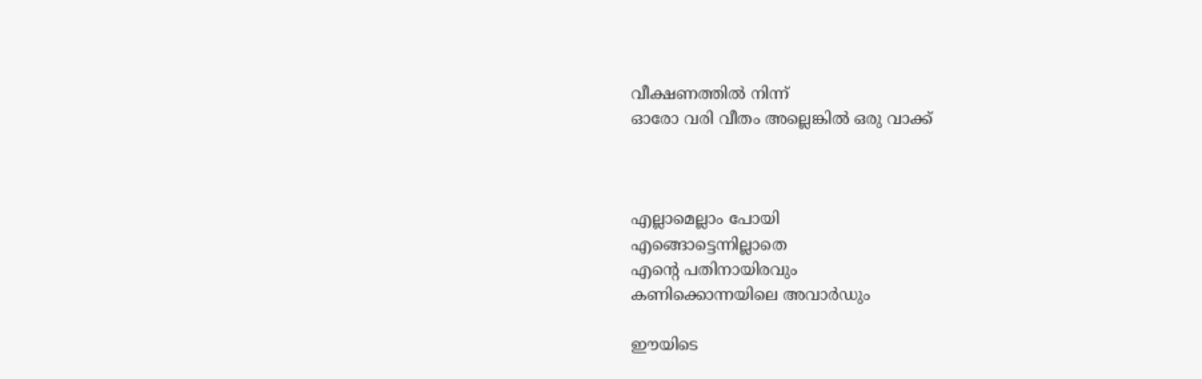വീക്ഷണത്തില്‍ നിന്ന്
ഓരോ വരി വീതം അല്ലെങ്കില്‍ ഒരു വാ‍ക്ക്



എല്ലാമെല്ലാം പോയി
എങ്ങൊട്ടെന്നില്ലാതെ
എന്റെ പതിനായിരവും
കണിക്കൊന്നയിലെ അവാര്‍ഡും

ഈയിടെ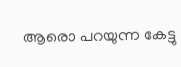ആരൊ പറയുന്ന കേട്ടു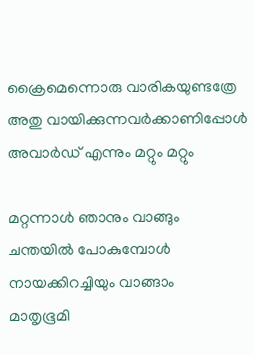ക്രൈമെന്നൊരു വാരികയുണ്ടത്രേ
അതു വായിക്കുന്നവര്‍ക്കാണിപ്പോള്‍
അവാ‍ര്‍ഡ് എന്നും മറ്റും മറ്റും

മറ്റന്നാള്‍ ഞാനും വാങ്ങും
ചന്തയില്‍ പോകുമ്പോള്‍
നായക്കിറച്ചിയും വാങ്ങാം
മാതൃഭൂമി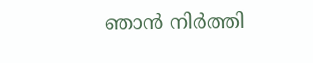ഞാന്‍ നിര്‍ത്തി